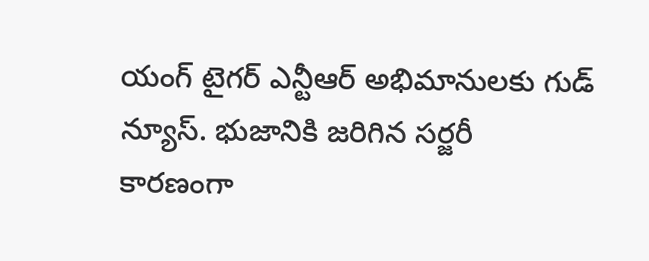యంగ్ టైగర్ ఎన్టీఆర్ అభిమానులకు గుడ్ న్యూస్. భుజానికి జరిగిన సర్జరీ కారణంగా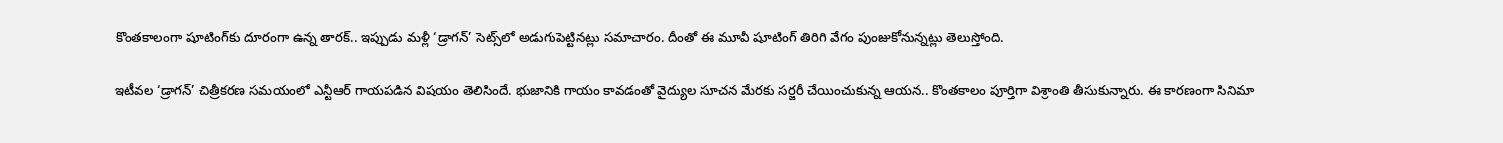కొంతకాలంగా షూటింగ్‌కు దూరంగా ఉన్న తారక్.. ఇప్పుడు మళ్లీ ‘డ్రాగన్’ సెట్స్‌లో అడుగుపెట్టినట్లు సమాచారం. దీంతో ఈ మూవీ షూటింగ్ తిరిగి వేగం పుంజుకోనున్నట్లు తెలుస్తోంది.

ఇటీవల ‘డ్రాగన్’ చిత్రీకరణ సమయంలో ఎన్టీఆర్ గాయపడిన విషయం తెలిసిందే. భుజానికి గాయం కావడంతో వైద్యుల సూచన మేరకు సర్జరీ చేయించుకున్న ఆయన.. కొంతకాలం పూర్తిగా విశ్రాంతి తీసుకున్నారు. ఈ కారణంగా సినిమా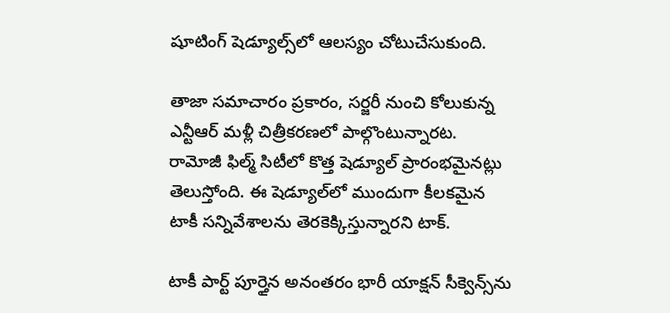షూటింగ్ షెడ్యూల్స్‌లో ఆలస్యం చోటుచేసుకుంది.

తాజా సమాచారం ప్రకారం, సర్జరీ నుంచి కోలుకున్న ఎన్టీఆర్ మళ్లీ చిత్రీకరణలో పాల్గొంటున్నారట. రామోజీ ఫిల్మ్ సిటీలో కొత్త షెడ్యూల్ ప్రారంభమైనట్లు తెలుస్తోంది. ఈ షెడ్యూల్‌లో ముందుగా కీలకమైన టాకీ సన్నివేశాలను తెరకెక్కిస్తున్నారని టాక్.

టాకీ పార్ట్ పూర్తైన అనంతరం భారీ యాక్షన్ సీక్వెన్స్‌ను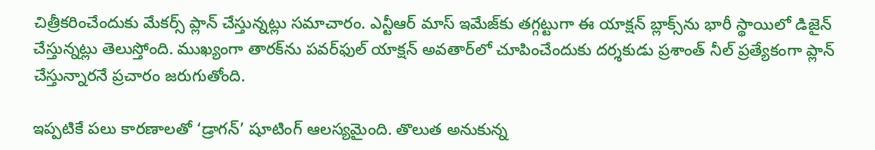చిత్రీకరించేందుకు మేకర్స్ ప్లాన్ చేస్తున్నట్లు సమాచారం. ఎన్టీఆర్ మాస్ ఇమేజ్‌కు తగ్గట్టుగా ఈ యాక్షన్ బ్లాక్స్‌ను భారీ స్థాయిలో డిజైన్ చేస్తున్నట్లు తెలుస్తోంది. ముఖ్యంగా తారక్‌ను పవర్‌ఫుల్ యాక్షన్ అవతార్‌లో చూపించేందుకు దర్శకుడు ప్రశాంత్ నీల్ ప్రత్యేకంగా ప్లాన్ చేస్తున్నారనే ప్రచారం జరుగుతోంది.

ఇప్పటికే పలు కారణాలతో ‘డ్రాగన్’ షూటింగ్ ఆలస్యమైంది. తొలుత అనుకున్న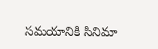సమయానికి సినిమా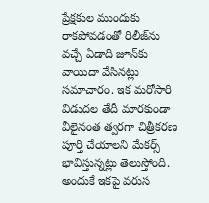ప్రేక్షకుల ముందుకు రాకపోవడంతో రిలీజ్‌ను వచ్చే ఏడాది జూన్‌కు వాయిదా వేసినట్లు సమాచారం. ఇక మరోసారి విడుదల తేదీ మారకుండా వీలైనంత త్వరగా చిత్రీకరణ పూర్తి చేయాలని మేకర్స్ భావిస్తున్నట్లు తెలుస్తోంది. అందుకే ఇకపై వరుస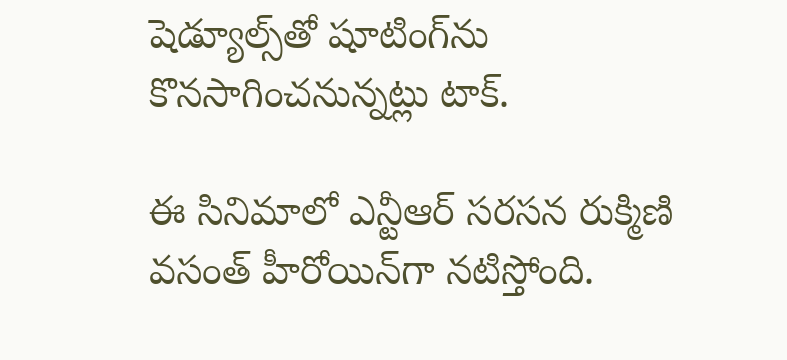షెడ్యూల్స్‌తో షూటింగ్‌ను కొనసాగించనున్నట్లు టాక్.

ఈ సినిమాలో ఎన్టీఆర్ సరసన రుక్మిణి వసంత్ హీరోయిన్‌గా నటిస్తోంది.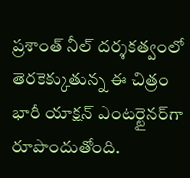ప్రశాంత్ నీల్ దర్శకత్వంలో తెరకెక్కుతున్న ఈ చిత్రం భారీ యాక్షన్ ఎంటర్టైనర్‌గా రూపొందుతోంది.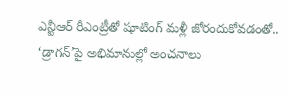ఎన్టీఆర్ రీఎంట్రీతో షూటింగ్ మళ్లీ జోరందుకోవడంతో.. ‘డ్రాగన్’పై అభిమానుల్లో అంచనాలు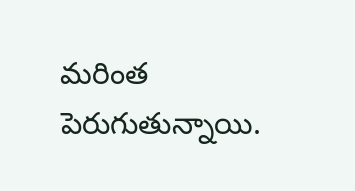మరింత పెరుగుతున్నాయి.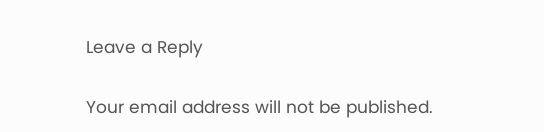Leave a Reply

Your email address will not be published.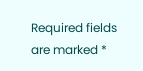Required fields are marked *